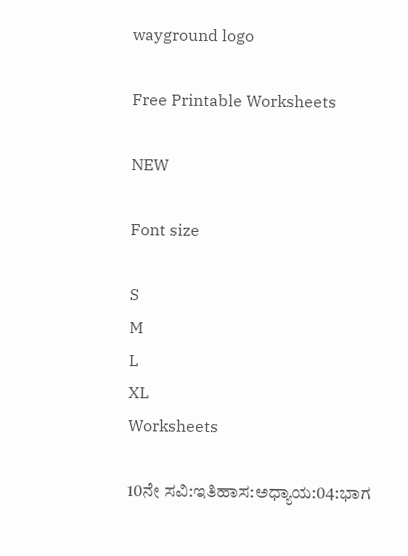wayground logo

Free Printable Worksheets

NEW

Font size

S
M
L
XL
Worksheets

10ನೇ ಸವಿ:ಇತಿಹಾಸ:ಅಧ್ಯಾಯ:04:ಭಾಗ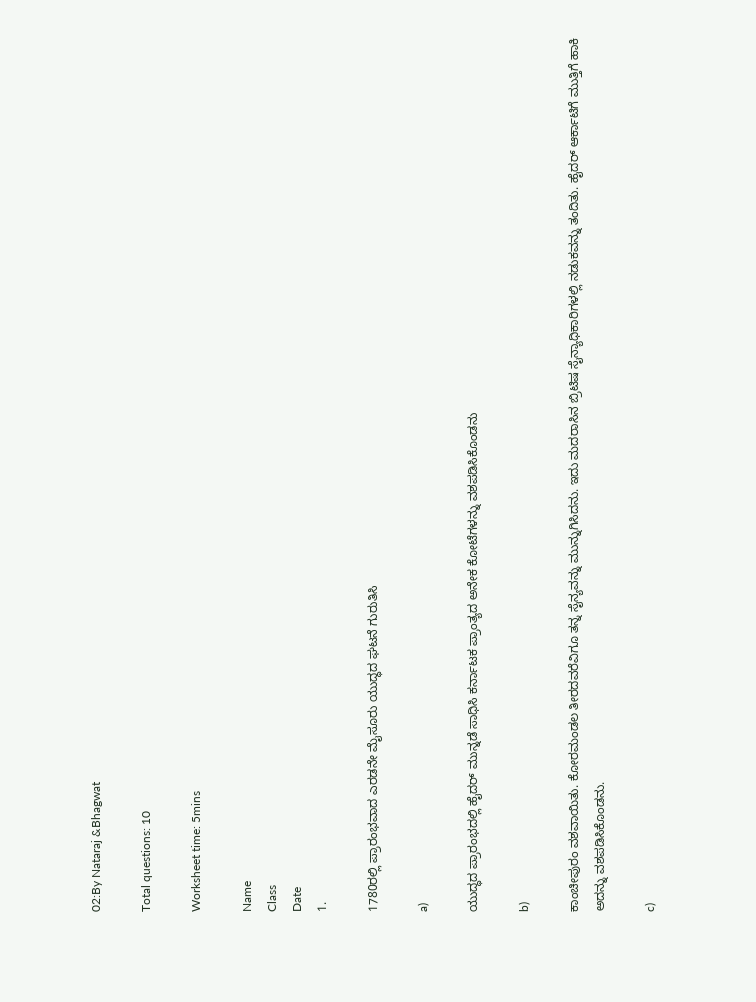02:By Nataraj &Bhagwat

Total questions: 10

Worksheet time: 5mins

Name
Class
Date
1.

1780ರಲ್ಲಿ ಪ್ರಾರಂಭವಾದ ಎರಡನೇ ಮೈಸೂರು ಯುದ್ಧದ ಘಟನೆ ಗುರುತಿಸಿ

a)

ಯುದ್ಧದ ಪ್ರಾರಂಭದಲ್ಲಿ ಹೈದರ್ ಮುನ್ನಡೆ ಸಾಧಿಸಿ ಕರ್ನಾಟಕ ಪ್ರಾಂತ್ಯದ ಅನೇಕ ಕೋಟೆಗಳನ್ನು ವಶಪಡಿಸಿಕೊಂಡನು

b)

ಕಾಂಚೀಪುರಂ ವಶವಾಯಿತು. ಕೋರಮಂಡಲ ತೀರದವರೆವಿಗೂ ತನ್ನ ಸೈನ್ಯವನ್ನು ಮುನ್ನುಗಿಸಿದನು. ಇದು ಮದರಾಸಿನ ಬ್ರಿಟಿಷ ಸೈನ್ಯಾಧಿಕಾರಿಗಳಲ್ಲಿ ನಡುಕವನ್ನು ತಂದಿತು. ಹೈದರ್ ಆರ್ಕಾಟಿಗೆ ಮುತ್ತಿಗೆ ಹಾಕಿ ಅದನ್ನು ವಶಪಡಿಸಿಕೊಂಡನು.

c)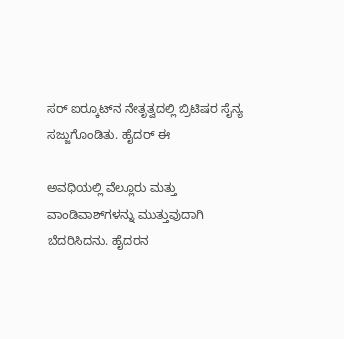ಸರ್ ಐರ್‍ಕೂಟ್‍ನ ನೇತೃತ್ವದಲ್ಲಿ ಬ್ರಿಟಿಷರ ಸೈನ್ಯ ಸಜ್ಜುಗೊಂಡಿತು. ಹೈದರ್ ಈ

ಅವಧಿಯಲ್ಲಿ ವೆಲ್ಲೂರು ಮತ್ತು ವಾಂಡಿವಾಶ್‍ಗಳನ್ನು ಮುತ್ತುವುದಾಗಿ ಬೆದರಿಸಿದನು. ಹೈದರನ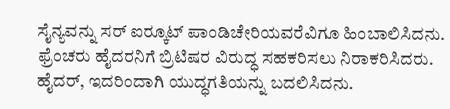ಸೈನ್ಯವನ್ನು ಸರ್ ಐರ್‍ಕೂಟ್ ಪಾಂಡಿಚೇರಿಯವರೆವಿಗೂ ಹಿಂಬಾಲಿಸಿದನು. ಫ್ರೆಂಚರು ಹೈದರನಿಗೆ ಬ್ರಿಟಿಷರ ವಿರುದ್ಧ ಸಹಕರಿಸಲು ನಿರಾಕರಿಸಿದರು. ಹೈದರ್, ಇದರಿಂದಾಗಿ ಯುದ್ಧಗತಿಯನ್ನು ಬದಲಿಸಿದನು.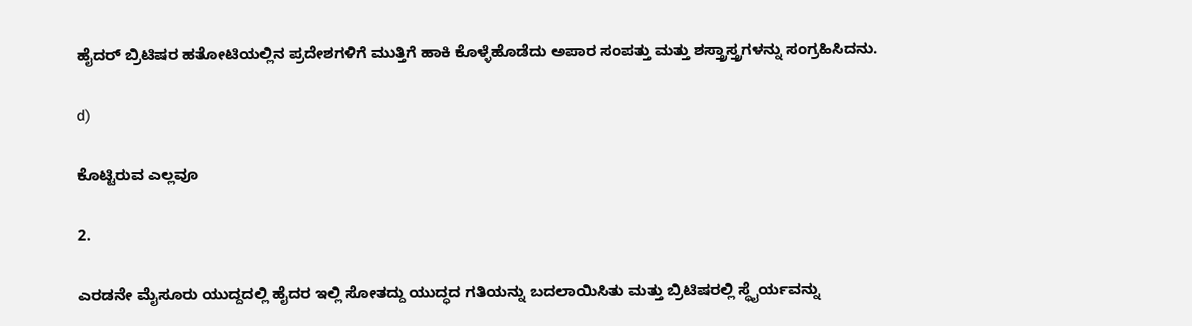ಹೈದರ್ ಬ್ರಿಟಿಷರ ಹತೋಟಿಯಲ್ಲಿನ ಪ್ರದೇಶಗಳಿಗೆ ಮುತ್ತಿಗೆ ಹಾಕಿ ಕೊಳ್ಳೆಹೊಡೆದು ಅಪಾರ ಸಂಪತ್ತು ಮತ್ತು ಶಸ್ತ್ರಾಸ್ತ್ರಗಳನ್ನು ಸಂಗ್ರಹಿಸಿದನು.

d)

ಕೊಟ್ಟಿರುವ ಎಲ್ಲವೂ

2.

ಎರಡನೇ ಮೈಸೂರು ಯುದ್ದದಲ್ಲಿ ಹೈದರ ಇಲ್ಲಿ ಸೋತದ್ದು ಯುದ್ಧದ ಗತಿಯನ್ನು ಬದಲಾಯಿಸಿತು ಮತ್ತು ಬ್ರಿಟಿಷರಲ್ಲಿ ಸ್ಥೈರ್ಯವನ್ನು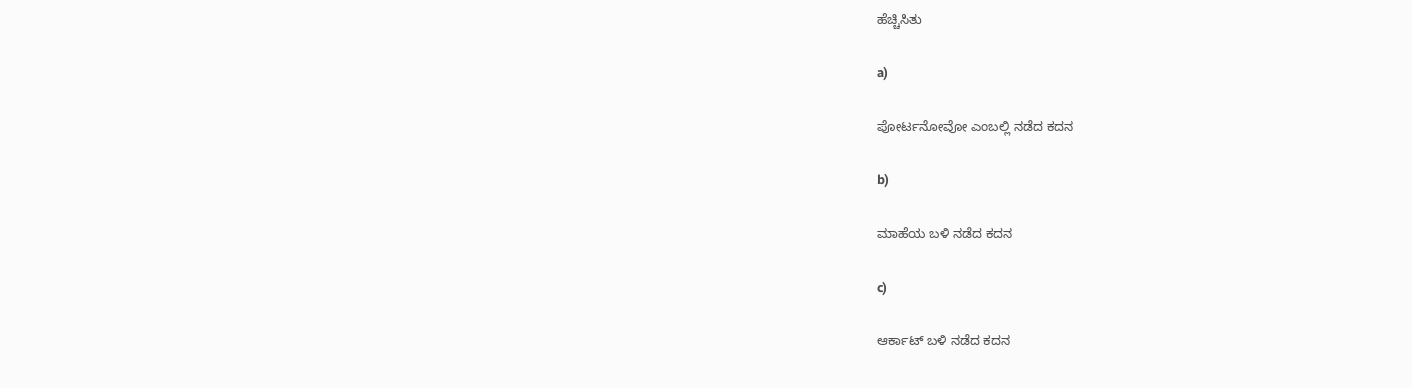ಹೆಚ್ಚಿಸಿತು

a)

ಪೋರ್ಟನೋವೋ ಎಂಬಲ್ಲಿ ನಡೆದ ಕದನ

b)

ಮಾಹೆಯ ಬಳಿ ನಡೆದ ಕದನ

c)

ಆರ್ಕಾಟ್ ಬಳಿ ನಡೆದ ಕದನ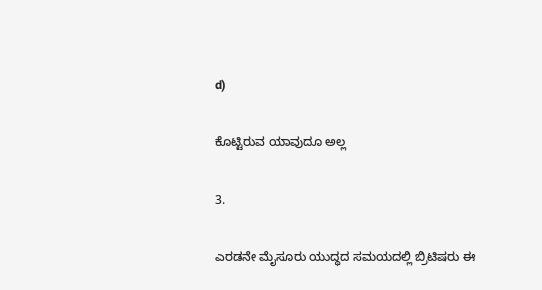d)

ಕೊಟ್ಟಿರುವ ಯಾವುದೂ ಅಲ್ಲ

3.

ಎರಡನೇ ಮೈಸೂರು ಯುದ್ಧದ ಸಮಯದಲ್ಲಿ ಬ್ರಿಟಿಷರು ಈ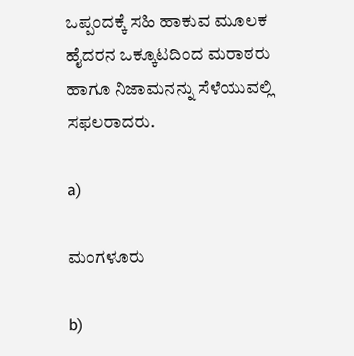ಒಪ್ಪಂದಕ್ಕೆ ಸಹಿ ಹಾಕುವ ಮೂಲಕ ಹೈದರನ ಒಕ್ಕೂಟದಿಂದ ಮರಾಠರು ಹಾಗೂ ನಿಜಾಮನನ್ನು ಸೆಳೆಯುವಲ್ಲಿ ಸಫಲರಾದರು.

a)

ಮಂಗಳೂರು

b)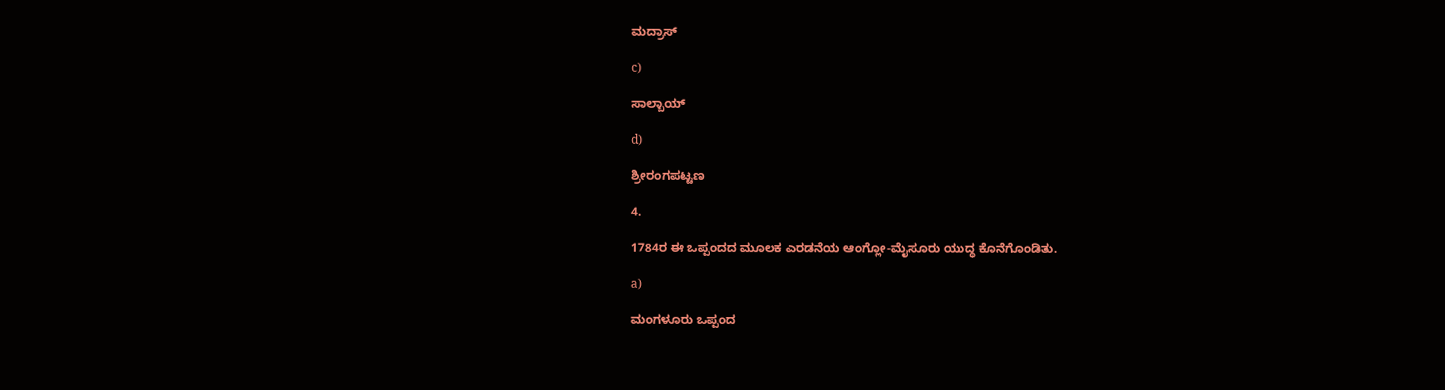ಮದ್ರಾಸ್

c)

ಸಾಲ್ಬಾಯ್

d)

ಶ್ರೀರಂಗಪಟ್ಟಣ

4.

1784ರ ಈ ಒಪ್ಪಂದದ ಮೂಲಕ ಎರಡನೆಯ ಆಂಗ್ಲೋ-ಮೈಸೂರು ಯುದ್ಧ ಕೊನೆಗೊಂಡಿತು.

a)

ಮಂಗಳೂರು ಒಪ್ಪಂದ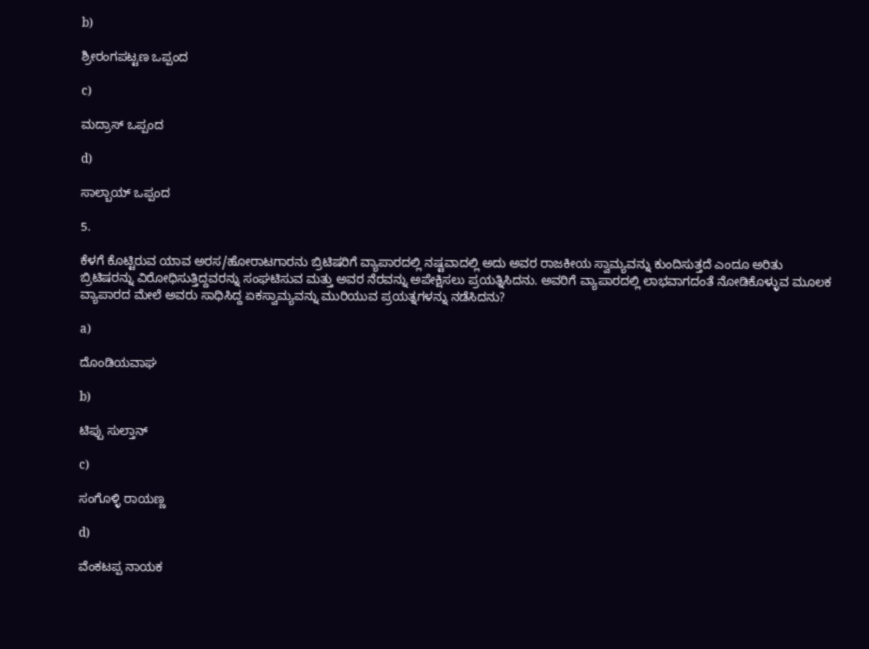b)

ಶ್ರೀರಂಗಪಟ್ಟಣ ಒಪ್ಪಂದ

c)

ಮದ್ರಾಸ್ ಒಪ್ಪಂದ

d)

ಸಾಲ್ಬಾಯ್ ಒಪ್ಪಂದ

5.

ಕೆಳಗೆ ಕೊಟ್ಟಿರುವ ಯಾವ ಅರಸ/ಹೋರಾಟಗಾರನು ಬ್ರಿಟಿಷರಿಗೆ ವ್ಯಾಪಾರದಲ್ಲಿ ನಷ್ಟವಾದಲ್ಲಿ ಅದು ಅವರ ರಾಜಕೀಯ ಸ್ವಾಮ್ಯವನ್ನು ಕುಂದಿಸುತ್ತದೆ ಎಂದೂ ಅರಿತು ಬ್ರಿಟಿಷರನ್ನು ವಿರೋಧಿಸುತ್ತಿದ್ದವರನ್ನು ಸಂಘಟಿಸುವ ಮತ್ತು ಅವರ ನೆರವನ್ನು ಅಪೇಕ್ಷಿಸಲು ಪ್ರಯತ್ನಿಸಿದನು. ಅವರಿಗೆ ವ್ಯಾಪಾರದಲ್ಲಿ ಲಾಭವಾಗದಂತೆ ನೋಡಿಕೊಳ್ಳುವ ಮೂಲಕ ವ್ಯಾಪಾರದ ಮೇಲೆ ಅವರು ಸಾಧಿಸಿದ್ದ ಏಕಸ್ವಾಮ್ಯವನ್ನು ಮುರಿಯುವ ಪ್ರಯತ್ನಗಳನ್ನು ನಡೆಸಿದನು?

a)

ದೊಂಡಿಯವಾಘ

b)

ಟಿಪ್ಪು ಸುಲ್ತಾನ್

c)

ಸಂಗೊಳ್ಳಿ ರಾಯಣ್ಣ

d)

ವೆಂಕಟಪ್ಪ ನಾಯಕ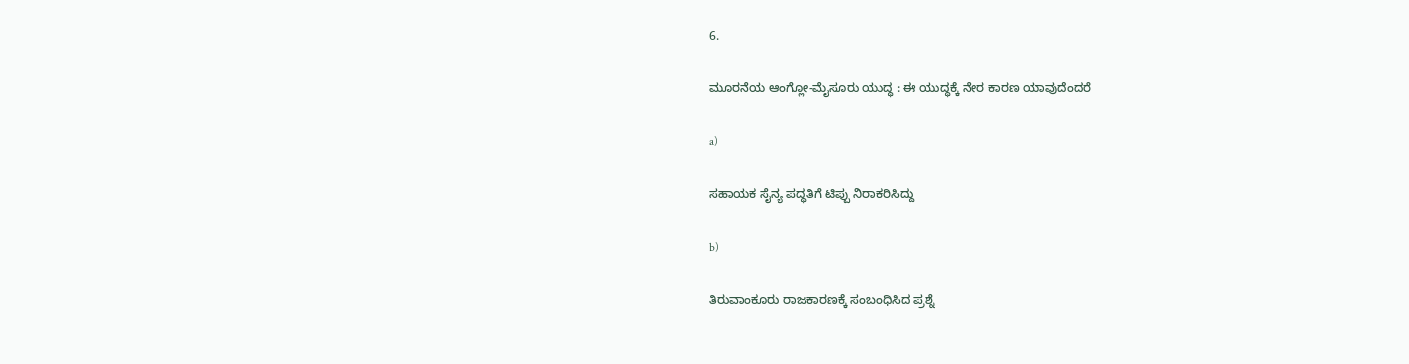6.

ಮೂರನೆಯ ಆಂಗ್ಲೋ-ಮೈಸೂರು ಯುದ್ಧ : ಈ ಯುದ್ಧಕ್ಕೆ ನೇರ ಕಾರಣ ಯಾವುದೆಂದರೆ

a)

ಸಹಾಯಕ ಸೈನ್ಯ ಪದ್ಧತಿಗೆ ಟಿಪ್ಪು ನಿರಾಕರಿಸಿದ್ದು

b)

ತಿರುವಾಂಕೂರು ರಾಜಕಾರಣಕ್ಕೆ ಸಂಬಂಧಿಸಿದ ಪ್ರಶ್ನೆ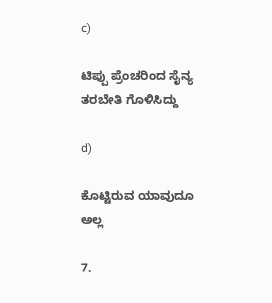c)

ಟಿಪ್ಪು ಪ್ರೆಂಚರಿಂದ ಸೈನ್ಯ ತರಬೇತಿ ಗೊಳಿಸಿದ್ದು

d)

ಕೊಟ್ಟಿರುವ ಯಾವುದೂ ಅಲ್ಲ

7.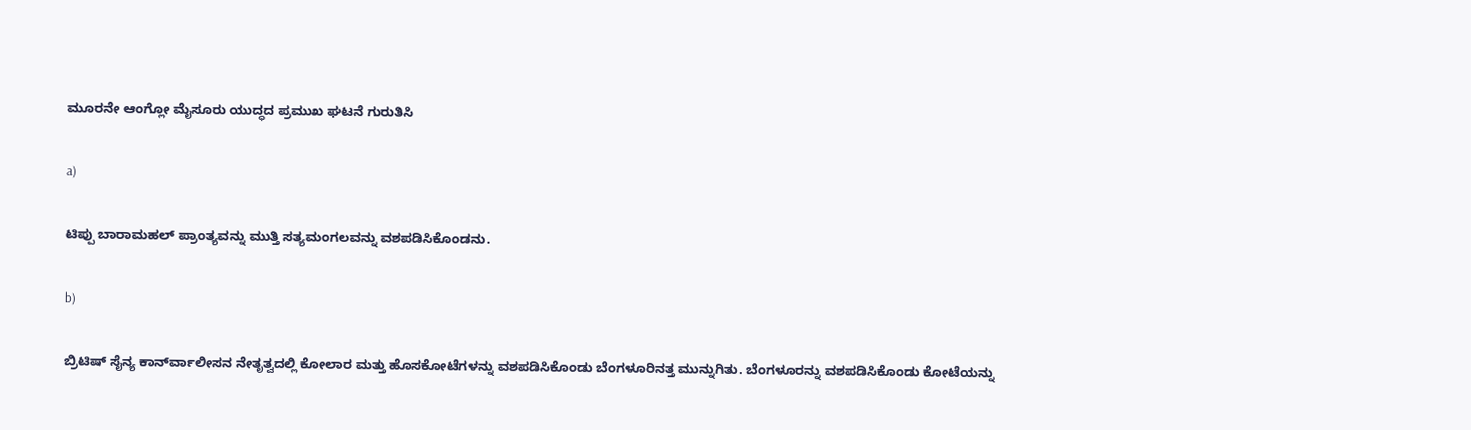ಮೂರನೇ ಆಂಗ್ಲೋ ಮೈಸೂರು ಯುದ್ಧದ ಪ್ರಮುಖ ಘಟನೆ ಗುರುತಿಸಿ

a)

ಟಿಪ್ಪು ಬಾರಾಮಹಲ್ ಪ್ರಾಂತ್ಯವನ್ನು ಮುತ್ತಿ ಸತ್ಯಮಂಗಲವನ್ನು ವಶಪಡಿಸಿಕೊಂಡನು.

b)

ಬ್ರಿಟಿಷ್ ಸೈನ್ಯ ಕಾರ್ನ್‍ವಾಲೀಸನ ನೇತೃತ್ವದಲ್ಲಿ ಕೋಲಾರ ಮತ್ತು ಹೊಸಕೋಟೆಗಳನ್ನು ವಶಪಡಿಸಿಕೊಂಡು ಬೆಂಗಳೂರಿನತ್ತ ಮುನ್ನುಗಿತು. ಬೆಂಗಳೂರನ್ನು ವಶಪಡಿಸಿಕೊಂಡು ಕೋಟೆಯನ್ನು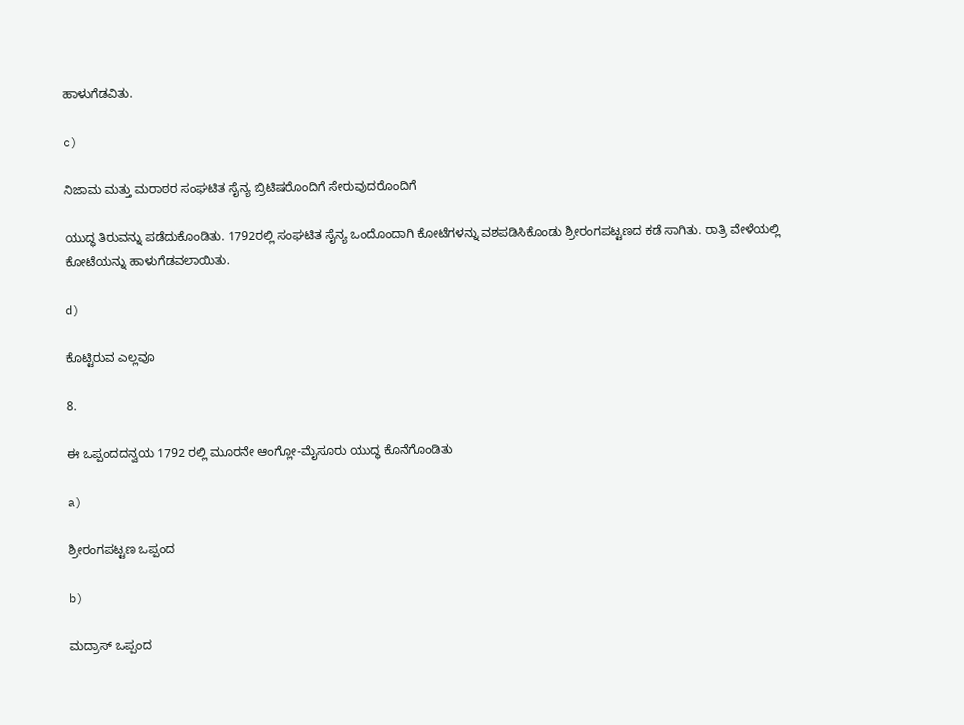ಹಾಳುಗೆಡವಿತು.

c)

ನಿಜಾಮ ಮತ್ತು ಮರಾಠರ ಸಂಘಟಿತ ಸೈನ್ಯ ಬ್ರಿಟಿಷರೊಂದಿಗೆ ಸೇರುವುದರೊಂದಿಗೆ

ಯುದ್ಧ ತಿರುವನ್ನು ಪಡೆದುಕೊಂಡಿತು. 1792ರಲ್ಲಿ ಸಂಘಟಿತ ಸೈನ್ಯ ಒಂದೊಂದಾಗಿ ಕೋಟೆಗಳನ್ನು ವಶಪಡಿಸಿಕೊಂಡು ಶ್ರೀರಂಗಪಟ್ಟಣದ ಕಡೆ ಸಾಗಿತು. ರಾತ್ರಿ ವೇಳೆಯಲ್ಲಿ ಕೋಟೆಯನ್ನು ಹಾಳುಗೆಡವಲಾಯಿತು.

d)

ಕೊಟ್ಟಿರುವ ಎಲ್ಲವೂ

8.

ಈ ಒಪ್ಪಂದದನ್ವಯ 1792 ರಲ್ಲಿ ಮೂರನೇ ಆಂಗ್ಲೋ-ಮೈಸೂರು ಯುದ್ಧ ಕೊನೆಗೊಂಡಿತು

a)

ಶ್ರೀರಂಗಪಟ್ಟಣ ಒಪ್ಪಂದ

b)

ಮದ್ರಾಸ್ ಒಪ್ಪಂದ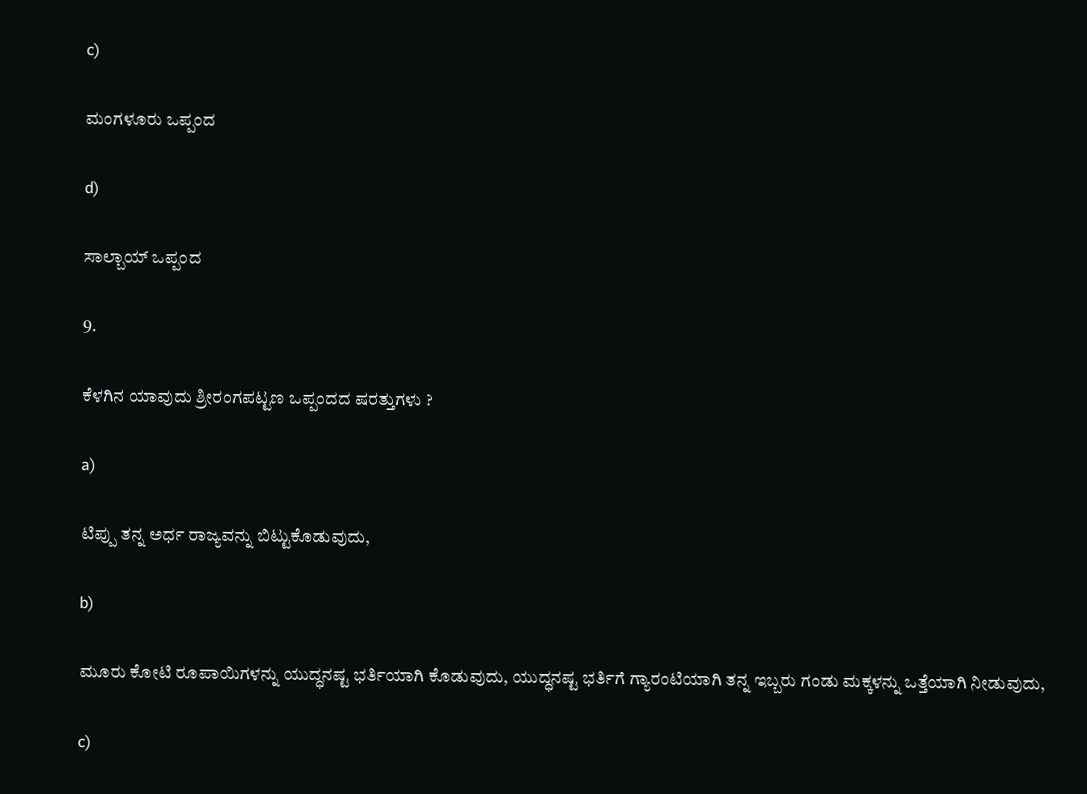c)

ಮಂಗಳೂರು ಒಪ್ಪಂದ

d)

ಸಾಲ್ಬಾಯ್ ಒಪ್ಪಂದ

9.

ಕೆಳಗಿನ ಯಾವುದು ಶ್ರೀರಂಗಪಟ್ಟಣ ಒಪ್ಪಂದದ ಷರತ್ತುಗಳು ?

a)

ಟಿಪ್ಪು ತನ್ನ ಅರ್ಧ ರಾಜ್ಯವನ್ನು ಬಿಟ್ಟುಕೊಡುವುದು,

b)

ಮೂರು ಕೋಟಿ ರೂಪಾಯಿಗಳನ್ನು ಯುದ್ಧನಷ್ಟ ಭರ್ತಿಯಾಗಿ ಕೊಡುವುದು, ಯುದ್ಧನಷ್ಟ ಭರ್ತಿಗೆ ಗ್ಯಾರಂಟಿಯಾಗಿ ತನ್ನ ಇಬ್ಬರು ಗಂಡು ಮಕ್ಕಳನ್ನು ಒತ್ತೆಯಾಗಿ ನೀಡುವುದು,

c)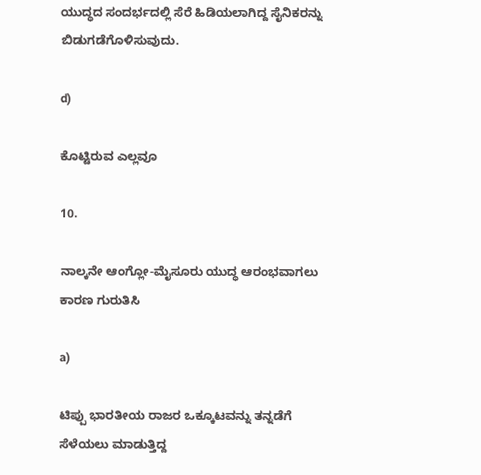ಯುದ್ಧದ ಸಂದರ್ಭದಲ್ಲಿ ಸೆರೆ ಹಿಡಿಯಲಾಗಿದ್ದ ಸೈನಿಕರನ್ನು ಬಿಡುಗಡೆಗೊಳಿಸುವುದು.

d)

ಕೊಟ್ಟಿರುವ ಎಲ್ಲವೂ

10.

ನಾಲ್ಕನೇ ಆಂಗ್ಲೋ-ಮೈಸೂರು ಯುದ್ಧ ಆರಂಭವಾಗಲು ಕಾರಣ ಗುರುತಿಸಿ

a)

ಟಿಪ್ಪು ಭಾರತೀಯ ರಾಜರ ಒಕ್ಕೂಟವನ್ನು ತನ್ನಡೆಗೆ ಸೆಳೆಯಲು ಮಾಡುತ್ತಿದ್ದ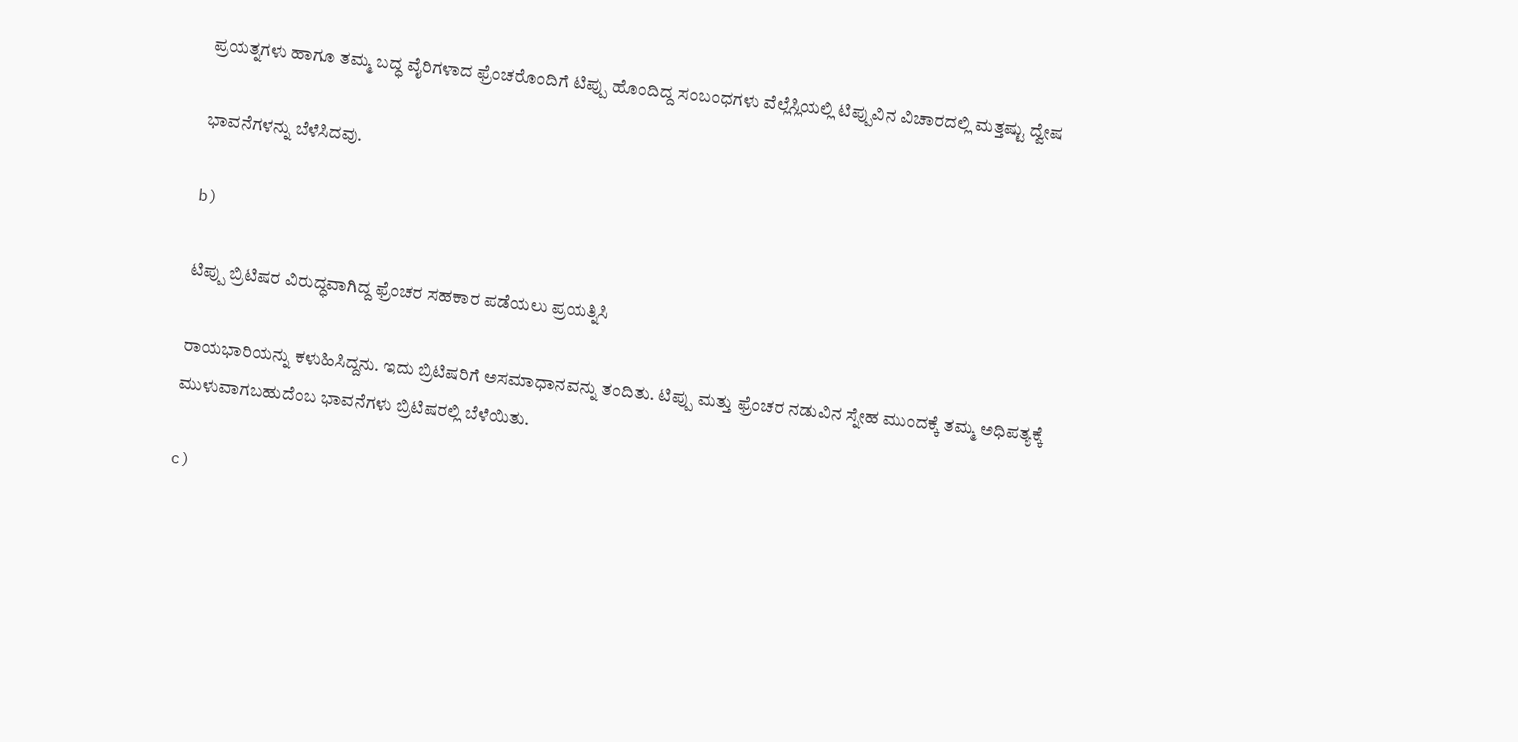ಪ್ರಯತ್ನಗಳು ಹಾಗೂ ತಮ್ಮ ಬದ್ಧ ವೈರಿಗಳಾದ ಫ್ರೆಂಚರೊಂದಿಗೆ ಟಿಪ್ಪು ಹೊಂದಿದ್ದ ಸಂಬಂಧಗಳು ವೆಲ್ಲೆಸ್ಲಿಯಲ್ಲಿ ಟಿಪ್ಪುವಿನ ವಿಚಾರದಲ್ಲಿ ಮತ್ತಷ್ಟು ದ್ವೇಷ

ಭಾವನೆಗಳನ್ನು ಬೆಳೆಸಿದವು.

b)

ಟಿಪ್ಪು ಬ್ರಿಟಿಷರ ವಿರುದ್ಧವಾಗಿದ್ದ ಫ್ರೆಂಚರ ಸಹಕಾರ ಪಡೆಯಲು ಪ್ರಯತ್ನಿಸಿ

ರಾಯಭಾರಿಯನ್ನು ಕಳುಹಿಸಿದ್ದನು. ಇದು ಬ್ರಿಟಿಷರಿಗೆ ಅಸಮಾಧಾನವನ್ನು ತಂದಿತು. ಟಿಪ್ಪು ಮತ್ತು ಫ್ರೆಂಚರ ನಡುವಿನ ಸ್ನೇಹ ಮುಂದಕ್ಕೆ ತಮ್ಮ ಅಧಿಪತ್ಯಕ್ಕೆ ಮುಳುವಾಗಬಹುದೆಂಬ ಭಾವನೆಗಳು ಬ್ರಿಟಿಷರಲ್ಲಿ ಬೆಳೆಯಿತು.

c)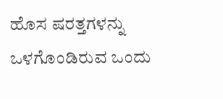ಹೊಸ ಷರತ್ತಗಳನ್ನು ಒಳಗೊಂಡಿರುವ ಒಂದು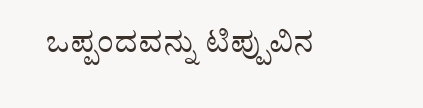ಒಪ್ಪಂದವನ್ನು ಟಿಪ್ಪುವಿನ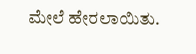ಮೇಲೆ ಹೇರಲಾಯಿತು.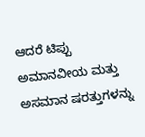ಆದರೆ ಟಿಪ್ಪು ಅಮಾನವೀಯ ಮತ್ತು ಅಸಮಾನ ಷರತ್ತುಗಳನ್ನು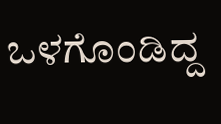ಒಳಗೊಂಡಿದ್ದ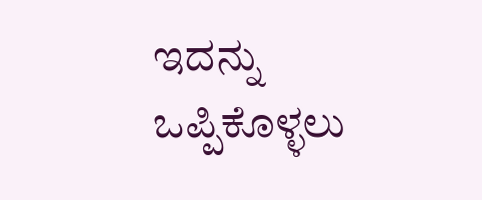ಇದನ್ನು ಒಪ್ಪಿಕೊಳ್ಳಲು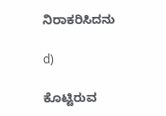ನಿರಾಕರಿಸಿದನು

d)

ಕೊಟ್ಟಿರುವ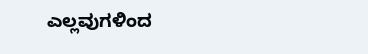ಎಲ್ಲವುಗಳಿಂದ